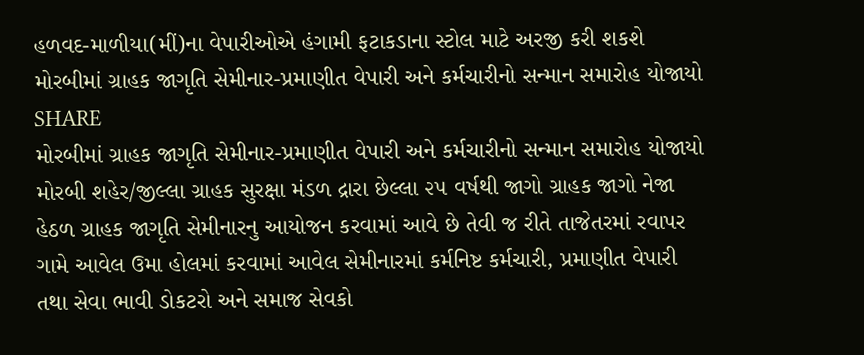હળવદ-માળીયા(મીં)ના વેપારીઓએ હંગામી ફટાકડાના સ્ટોલ માટે અરજી કરી શકશે
મોરબીમાં ગ્રાહક જાગૃતિ સેમીનાર-પ્રમાણીત વેપારી અને કર્મચારીનો સન્માન સમારોહ યોજાયો
SHARE
મોરબીમાં ગ્રાહક જાગૃતિ સેમીનાર-પ્રમાણીત વેપારી અને કર્મચારીનો સન્માન સમારોહ યોજાયો
મોરબી શહેર/જીલ્લા ગ્રાહક સુરક્ષા મંડળ દ્રારા છેલ્લા ૨૫ વર્ષથી જાગો ગ્રાહક જાગો નેજા હેઠળ ગ્રાહક જાગૃતિ સેમીનારનુ આયોજન કરવામાં આવે છે તેવી જ રીતે તાજેતરમાં રવાપર ગામે આવેલ ઉમા હોલમાં કરવામાં આવેલ સેમીનારમાં કર્મનિષ્ટ કર્મચારી, પ્રમાણીત વેપારી તથા સેવા ભાવી ડોકટરો અને સમાજ સેવકો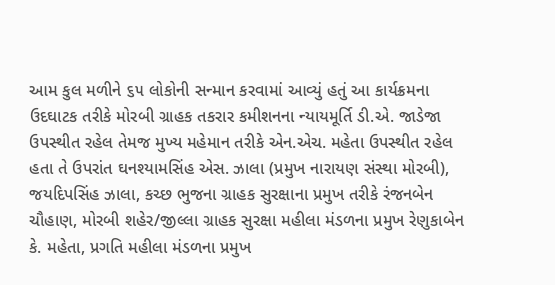આમ કુલ મળીને ૬૫ લોકોની સન્માન કરવામાં આવ્યું હતું આ કાર્યક્રમના ઉદઘાટક તરીકે મોરબી ગ્રાહક તકરાર કમીશનના ન્યાયમૂર્તિ ડી.એ. જાડેજા ઉપસ્થીત રહેલ તેમજ મુખ્ય મહેમાન તરીકે એન.એચ. મહેતા ઉપસ્થીત રહેલ હતા તે ઉપરાંત ઘનશ્યામસિંહ એસ. ઝાલા (પ્રમુખ નારાયણ સંસ્થા મોરબી), જયદિપસિંહ ઝાલા, કચ્છ ભુજના ગ્રાહક સુરક્ષાના પ્રમુખ તરીકે રંજનબેન ચૌહાણ, મોરબી શહેર/જીલ્લા ગ્રાહક સુરક્ષા મહીલા મંડળના પ્રમુખ રેણુકાબેન કે. મહેતા, પ્રગતિ મહીલા મંડળના પ્રમુખ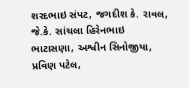શરદભાઇ સંપટ, જગદીશ કે. રાવલ, જે.કે. સાંચલા હિરેનભાઇ ભાટાસણા, અશ્વીન સિનોજીયા, પ્રવિણ પટેલ,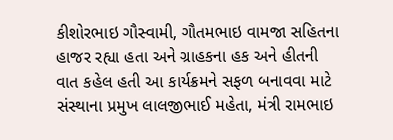કીશોરભાઇ ગૌસ્વામી, ગૌતમભાઇ વામજા સહિતના હાજર રહ્યા હતા અને ગ્રાહકના હક અને હીતની વાત કહેલ હતી આ કાર્યક્રમને સફળ બનાવવા માટે સંસ્થાના પ્રમુખ લાલજીભાઈ મહેતા, મંત્રી રામભાઇ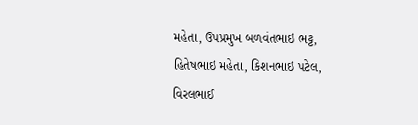મહેતા, ઉપપ્રમુખ બળવંતભાઇ ભટ્ટ, હિતેષભાઇ મહેતા, કિશનભાઇ પટેલ, વિરલભાઈ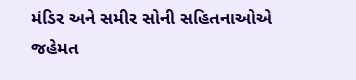મંડિર અને સમીર સોની સહિતનાઓએ જહેમત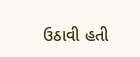ઉઠાવી હતી